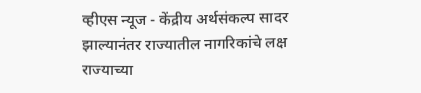व्हीएस न्यूज - केंद्रीय अर्थसंकल्प सादर झाल्यानंतर राज्यातील नागरिकांचे लक्ष राज्याच्या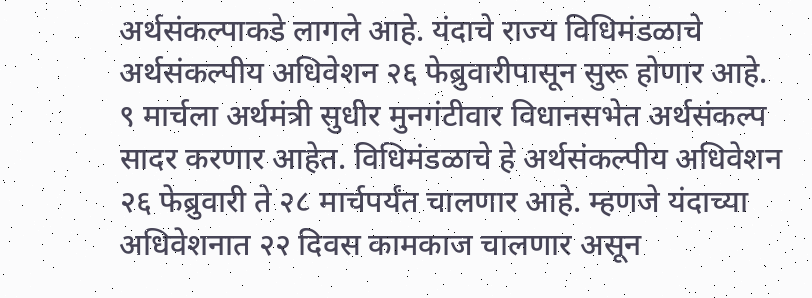अर्थसंकल्पाकडे लागले आहे. यंदाचे राज्य विधिमंडळाचे अर्थसंकल्पीय अधिवेशन २६ फेब्रुवारीपासून सुरू होणार आहे. ९ मार्चला अर्थमंत्री सुधीर मुनगंटीवार विधानसभेत अर्थसंकल्प सादर करणार आहेत. विधिमंडळाचे हे अर्थसंकल्पीय अधिवेशन २६ फेब्रुवारी ते २८ मार्चपर्यंत चालणार आहे. म्हणजे यंदाच्या अधिवेशनात २२ दिवस कामकाज चालणार असून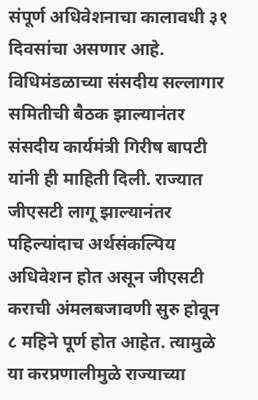संपूर्ण अधिवेशनाचा कालावधी ३१ दिवसांचा असणार आहे.
विधिमंडळाच्या संसदीय सल्लागार समितीची बैठक झाल्यानंतर संसदीय कार्यमंत्री गिरीष बापटी यांनी ही माहिती दिली. राज्यात जीएसटी लागू झाल्यानंतर पहिल्यांदाच अर्थसंकल्पिय अधिवेशन होत असून जीएसटी कराची अंमलबजावणी सुरु होवून ८ महिने पूर्ण होत आहेत. त्यामुळे या करप्रणालीमुळे राज्याच्या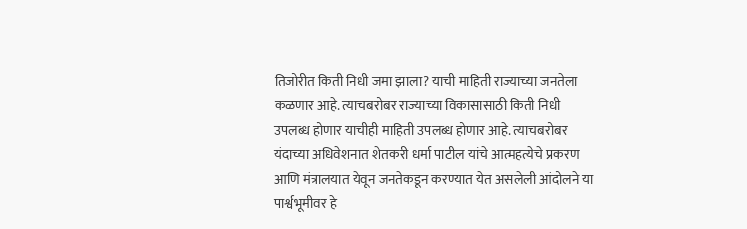तिजोरीत किती निधी जमा झाला? याची माहिती राज्याच्या जनतेला कळणार आहे. त्याचबरोबर राज्याच्या विकासासाठी किती निधी उपलब्ध होणार याचीही माहिती उपलब्ध होणार आहे. त्याचबरोबर यंदाच्या अधिवेशनात शेतकरी धर्मा पाटील यांचे आत्महत्येचे प्रकरण आणि मंत्रालयात येवून जनतेकडून करण्यात येत असलेली आंदोलने या पार्श्वभूमीवर हे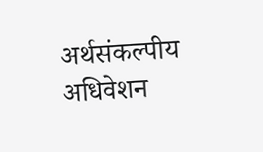अर्थसंकल्पीय अधिवेशन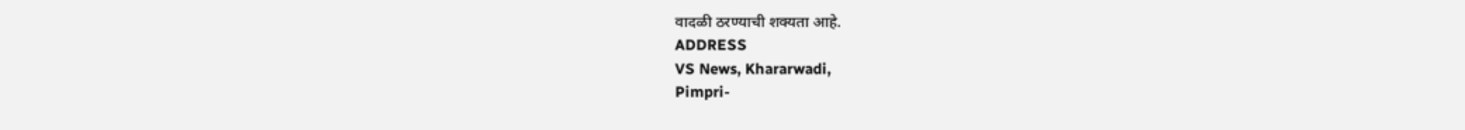वादळी ठरण्याची शक्यता आहे.
ADDRESS
VS News, Khararwadi,
Pimpri-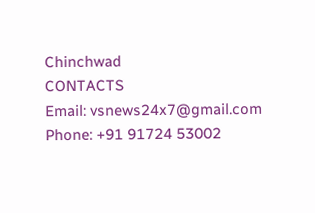Chinchwad
CONTACTS
Email: vsnews24x7@gmail.com
Phone: +91 91724 53002